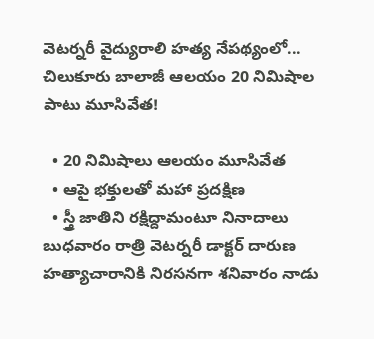వెటర్నరీ వైద్యురాలి హత్య నేపథ్యంలో... చిలుకూరు బాలాజీ ఆలయం 20 నిమిషాల పాటు మూసివేత!

  • 20 నిమిషాలు ఆలయం మూసివేత
  • ఆపై భక్తులతో మహా ప్రదక్షిణ
  • స్త్రీ జాతిని రక్షిద్దామంటూ నినాదాలు
బుధవారం రాత్రి వెటర్నరీ డాక్టర్ దారుణ హత్యాచారానికి నిరసనగా శనివారం నాడు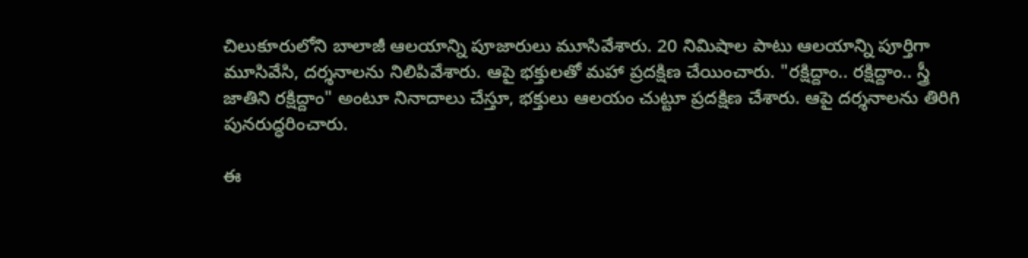చిలుకూరులోని బాలాజీ ఆలయాన్ని పూజారులు మూసివేశారు. 20 నిమిషాల పాటు ఆలయాన్ని పూర్తిగా మూసివేసి, దర్శనాలను నిలిపివేశారు. ఆపై భక్తులతో మహా ప్రదక్షిణ చేయించారు. "రక్షిద్దాం.. రక్షిద్దాం.. స్త్రీ జాతిని రక్షిద్దాం" అంటూ నినాదాలు చేస్తూ, భక్తులు ఆలయం చుట్టూ ప్రదక్షిణ చేశారు. ఆపై దర్శనాలను తిరిగి పునరుద్ధరించారు.

ఈ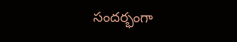సందర్భంగా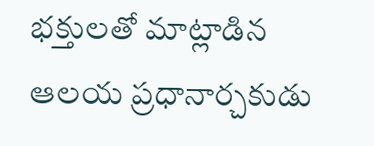భక్తులతో మాట్లాడిన ఆలయ ప్రధానార్చకుడు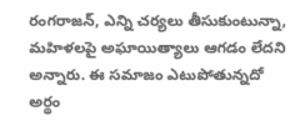రంగరాజన్, ఎన్ని చర్యలు తీసుకుంటున్నా, మహిళలపై అఘాయిత్యాలు ఆగడం లేదని అన్నారు. ఈ సమాజం ఎటుపోతున్నదో అర్థం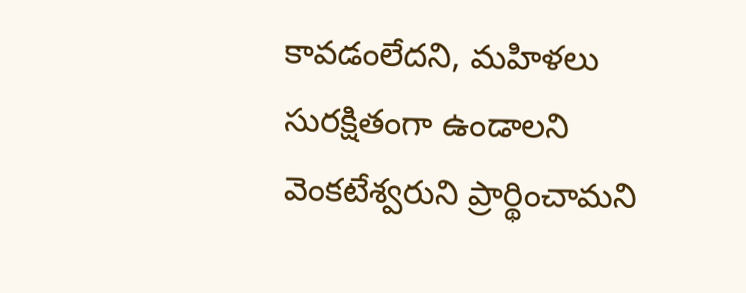కావడంలేదని, మహిళలు సురక్షితంగా ఉండాలని వెంకటేశ్వరుని ప్రార్థించామని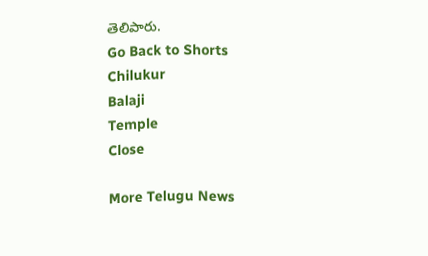తెలిపారు.
Go Back to Shorts
Chilukur
Balaji
Temple
Close

More Telugu News